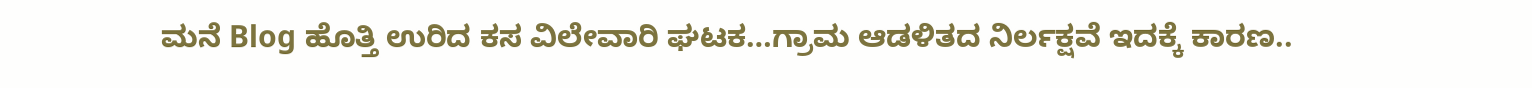ಮನೆ Blog ಹೊತ್ತಿ ಉರಿದ ಕಸ ವಿಲೇವಾರಿ ಘಟಕ…ಗ್ರಾಮ ಆಡಳಿತದ ನಿರ್ಲಕ್ಷವೆ ಇದಕ್ಕೆ ಕಾರಣ..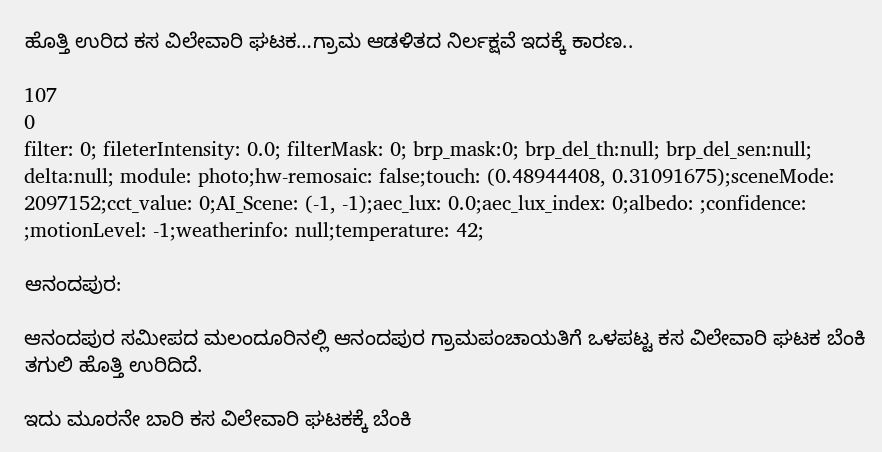ಹೊತ್ತಿ ಉರಿದ ಕಸ ವಿಲೇವಾರಿ ಘಟಕ…ಗ್ರಾಮ ಆಡಳಿತದ ನಿರ್ಲಕ್ಷವೆ ಇದಕ್ಕೆ ಕಾರಣ..

107
0
filter: 0; fileterIntensity: 0.0; filterMask: 0; brp_mask:0; brp_del_th:null; brp_del_sen:null; delta:null; module: photo;hw-remosaic: false;touch: (0.48944408, 0.31091675);sceneMode: 2097152;cct_value: 0;AI_Scene: (-1, -1);aec_lux: 0.0;aec_lux_index: 0;albedo: ;confidence: ;motionLevel: -1;weatherinfo: null;temperature: 42;

ಆನಂದಪುರ:

ಆನಂದಪುರ ಸಮೀಪದ ಮಲಂದೂರಿನಲ್ಲಿ ಆನಂದಪುರ ಗ್ರಾಮಪಂಚಾಯತಿಗೆ ಒಳಪಟ್ಟ ಕಸ ವಿಲೇವಾರಿ ಘಟಕ ಬೆಂಕಿ ತಗುಲಿ ಹೊತ್ತಿ ಉರಿದಿದೆ.

ಇದು ಮೂರನೇ ಬಾರಿ ಕಸ ವಿಲೇವಾರಿ ಘಟಕಕ್ಕೆ ಬೆಂಕಿ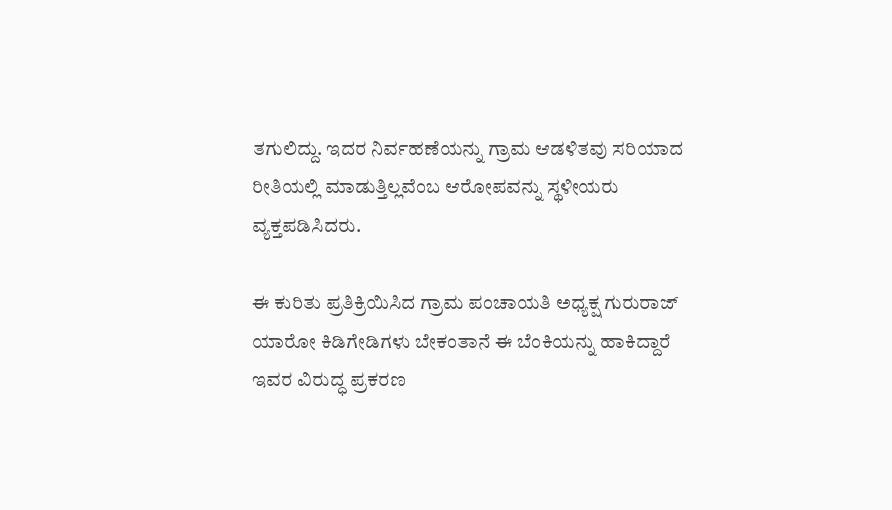ತಗುಲಿದ್ದು. ಇದರ ನಿರ್ವಹಣೆಯನ್ನು ಗ್ರಾಮ ಆಡಳಿತವು ಸರಿಯಾದ ರೀತಿಯಲ್ಲಿ ಮಾಡುತ್ತಿಲ್ಲವೆಂಬ ಆರೋಪವನ್ನು ಸ್ಥಳೀಯರು ವ್ಯಕ್ತಪಡಿಸಿದರು.

ಈ ಕುರಿತು ಪ್ರತಿಕ್ರಿಯಿಸಿದ ಗ್ರಾಮ ಪಂಚಾಯತಿ ಅಧ್ಯಕ್ಷ ಗುರುರಾಜ್ ಯಾರೋ ಕಿಡಿಗೇಡಿಗಳು ಬೇಕಂತಾನೆ ಈ ಬೆಂಕಿಯನ್ನು ಹಾಕಿದ್ದಾರೆ ಇವರ ವಿರುದ್ಧ ಪ್ರಕರಣ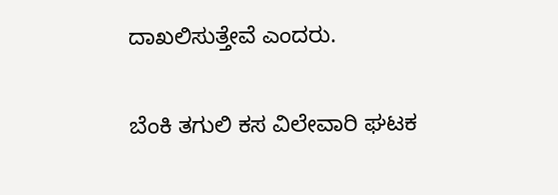ದಾಖಲಿಸುತ್ತೇವೆ ಎಂದರು.

ಬೆಂಕಿ ತಗುಲಿ ಕಸ ವಿಲೇವಾರಿ ಘಟಕ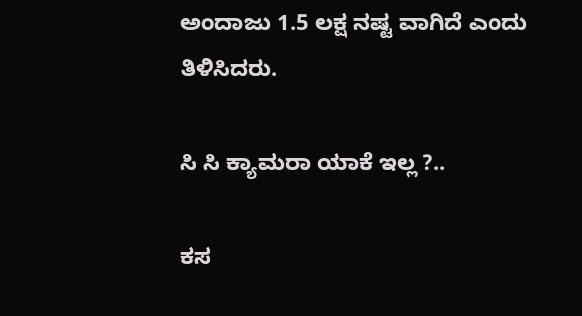ಅಂದಾಜು 1.5 ಲಕ್ಷ ನಷ್ಟ ವಾಗಿದೆ ಎಂದು ತಿಳಿಸಿದರು.

ಸಿ ಸಿ ಕ್ಯಾಮರಾ ಯಾಕೆ ಇಲ್ಲ ?..

ಕಸ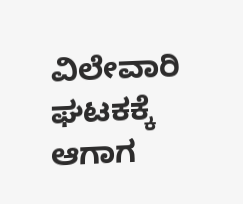ವಿಲೇವಾರಿ ಘಟಕಕ್ಕೆ ಆಗಾಗ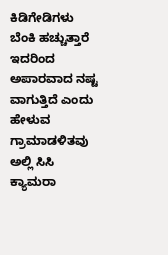ಕಿಡಿಗೇಡಿಗಳು ಬೆಂಕಿ ಹಚ್ಚುತ್ತಾರೆ ಇದರಿಂದ ಅಪಾರವಾದ ನಷ್ಟ ವಾಗುತ್ತಿದೆ ಎಂದು ಹೇಳುವ ಗ್ರಾಮಾಡಳಿತವು ಅಲ್ಲಿ ಸಿಸಿ ಕ್ಯಾಮರಾ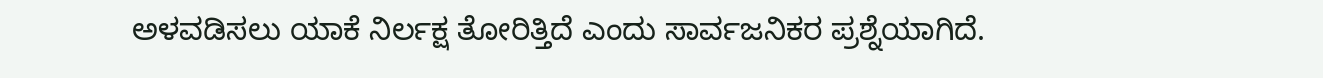ಅಳವಡಿಸಲು ಯಾಕೆ ನಿರ್ಲಕ್ಷ ತೋರಿತ್ತಿದೆ ಎಂದು ಸಾರ್ವಜನಿಕರ ಪ್ರಶ್ನೆಯಾಗಿದೆ.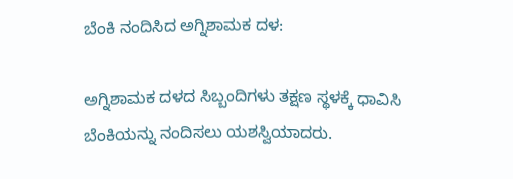ಬೆಂಕಿ ನಂದಿಸಿದ ಅಗ್ನಿಶಾಮಕ ದಳ:

ಅಗ್ನಿಶಾಮಕ ದಳದ ಸಿಬ್ಬಂದಿಗಳು ತಕ್ಷಣ ಸ್ಥಳಕ್ಕೆ ಧಾವಿಸಿ ಬೆಂಕಿಯನ್ನು ನಂದಿಸಲು ಯಶಸ್ವಿಯಾದರು.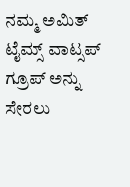ನಮ್ಮ ಅಮಿತ್ ಟೈಮ್ಸ್ ವಾಟ್ಸಪ್ ಗ್ರೂಪ್ ಅನ್ನು ಸೇರಲು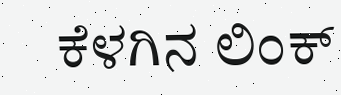ಕೆಳಗಿನ ಲಿಂಕ್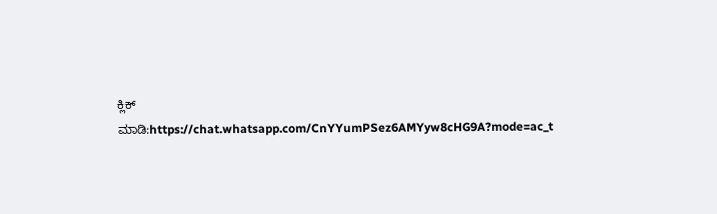ಕ್ಲಿಕ್ ಮಾಡಿ:https://chat.whatsapp.com/CnYYumPSez6AMYyw8cHG9A?mode=ac_t